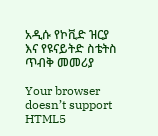አዲሱ የኮቪድ ዝርያ እና የዩናይትድ ስቴትስ ጥብቅ መመሪያ

Your browser doesn’t support HTML5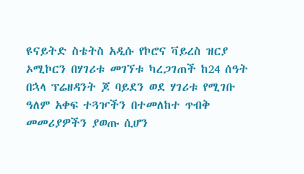ዩናይትድ ስቴትስ አዲሱ የኮሮና ቫይረስ ዝርያ ኦሚኮርን በሃገሪቱ መገኘቱ ካረጋገጠች ከ24 ሰዓት በኋላ ፕሬዘዳንት ጆ ባይደን ወደ ሃገሪቱ የሚገቡ ዓለም አቀፍ ተጓዦችን በተመለከተ ጥብቅ መመሪያዎችን ያወጡ ሲሆን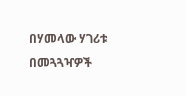በሃመላው ሃገሪቱ በመጓጓዣዎች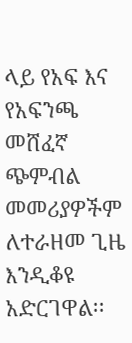ላይ የአፍ እና የአፍንጫ መሸፈኛ ጭምብል መመሪያዎችም ለተራዘመ ጊዜ እንዲቆዩ አድርገዋል፡፡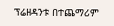ፕሬዘዳንቱ በተጨማሪም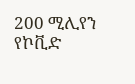200 ሚሊየን የኮቪድ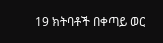19 ክትባቶች በቀጣይ ወር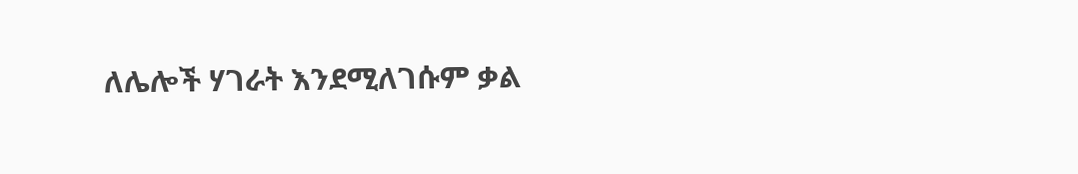ለሌሎች ሃገራት እንደሚለገሱም ቃል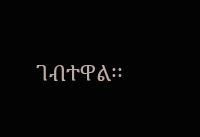ገብተዋል፡፡